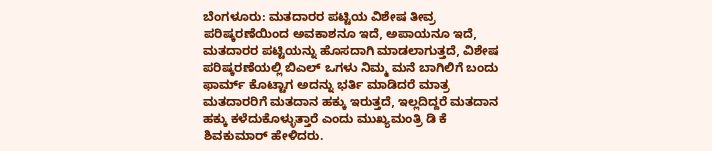ಬೆಂಗಳೂರು: ಮತದಾರರ ಪಟ್ಟಿಯ ವಿಶೇಷ ತೀವ್ರ ಪರಿಷ್ಕರಣೆಯಿಂದ ಅವಕಾಶನೂ ಇದೆ, ಅಪಾಯನೂ ಇದೆ, ಮತದಾರರ ಪಟ್ಟಿಯನ್ನು ಹೊಸದಾಗಿ ಮಾಡಲಾಗುತ್ತದೆ, ವಿಶೇಷ ಪರಿಷ್ಕರಣೆಯಲ್ಲಿ ಬಿಎಲ್ ಒಗಳು ನಿಮ್ಮ ಮನೆ ಬಾಗಿಲಿಗೆ ಬಂದು ಫಾರ್ಮ್ ಕೊಟ್ಟಾಗ ಅದನ್ನು ಭರ್ತಿ ಮಾಡಿದರೆ ಮಾತ್ರ ಮತದಾರರಿಗೆ ಮತದಾನ ಹಕ್ಕು ಇರುತ್ತದೆ, ಇಲ್ಲದಿದ್ದರೆ ಮತದಾನ ಹಕ್ಕು ಕಳೆದುಕೊಳ್ಳುತ್ತಾರೆ ಎಂದು ಮುಖ್ಯಮಂತ್ರಿ ಡಿ ಕೆ ಶಿವಕುಮಾರ್ ಹೇಳಿದರು.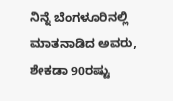ನಿನ್ನೆ ಬೆಂಗಳೂರಿನಲ್ಲಿ ಮಾತನಾಡಿದ ಅವರು, ಶೇಕಡಾ 90ರಷ್ಟು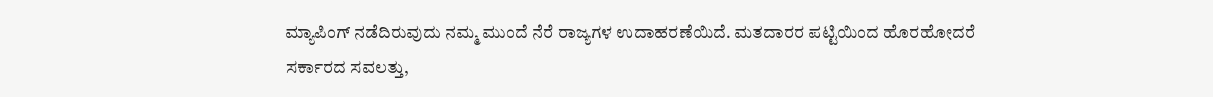ಮ್ಯಾಪಿಂಗ್ ನಡೆದಿರುವುದು ನಮ್ಮ ಮುಂದೆ ನೆರೆ ರಾಜ್ಯಗಳ ಉದಾಹರಣೆಯಿದೆ. ಮತದಾರರ ಪಟ್ಟಿಯಿಂದ ಹೊರಹೋದರೆ ಸರ್ಕಾರದ ಸವಲತ್ತು,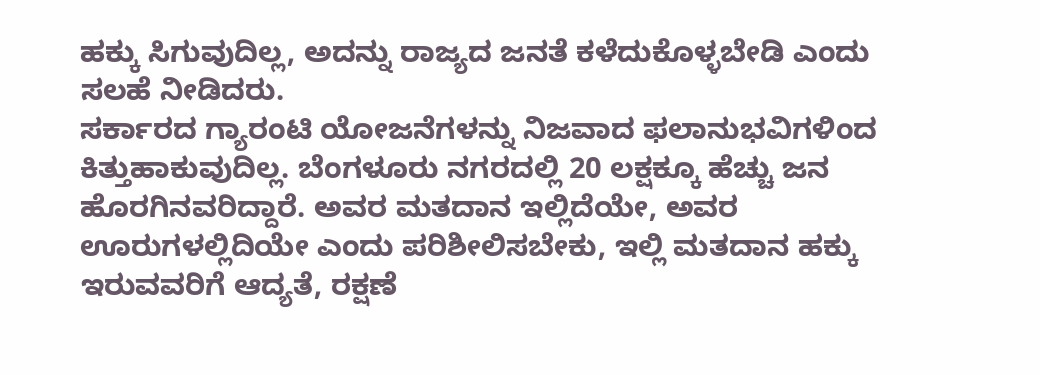ಹಕ್ಕು ಸಿಗುವುದಿಲ್ಲ, ಅದನ್ನು ರಾಜ್ಯದ ಜನತೆ ಕಳೆದುಕೊಳ್ಳಬೇಡಿ ಎಂದು ಸಲಹೆ ನೀಡಿದರು.
ಸರ್ಕಾರದ ಗ್ಯಾರಂಟಿ ಯೋಜನೆಗಳನ್ನು ನಿಜವಾದ ಫಲಾನುಭವಿಗಳಿಂದ ಕಿತ್ತುಹಾಕುವುದಿಲ್ಲ. ಬೆಂಗಳೂರು ನಗರದಲ್ಲಿ 20 ಲಕ್ಷಕ್ಕೂ ಹೆಚ್ಚು ಜನ ಹೊರಗಿನವರಿದ್ದಾರೆ. ಅವರ ಮತದಾನ ಇಲ್ಲಿದೆಯೇ, ಅವರ ಊರುಗಳಲ್ಲಿದಿಯೇ ಎಂದು ಪರಿಶೀಲಿಸಬೇಕು, ಇಲ್ಲಿ ಮತದಾನ ಹಕ್ಕು ಇರುವವರಿಗೆ ಆದ್ಯತೆ, ರಕ್ಷಣೆ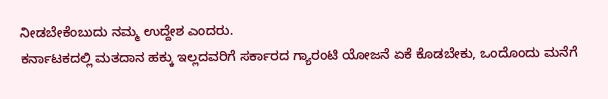ನೀಡಬೇಕೆಂಬುದು ನಮ್ಮ ಉದ್ದೇಶ ಎಂದರು.
ಕರ್ನಾಟಕದಲ್ಲಿ ಮತದಾನ ಹಕ್ಕು ಇಲ್ಲದವರಿಗೆ ಸರ್ಕಾರದ ಗ್ಯಾರಂಟಿ ಯೋಜನೆ ಏಕೆ ಕೊಡಬೇಕು, ಒಂದೊಂದು ಮನೆಗೆ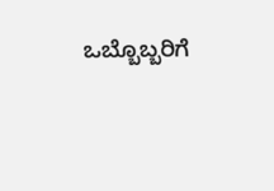ಒಬ್ಬೊಬ್ಬರಿಗೆ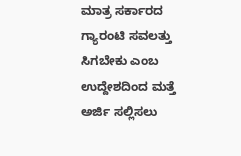ಮಾತ್ರ ಸರ್ಕಾರದ ಗ್ಯಾರಂಟಿ ಸವಲತ್ತು ಸಿಗಬೇಕು ಎಂಬ ಉದ್ದೇಶದಿಂದ ಮತ್ತೆ ಅರ್ಜಿ ಸಲ್ಲಿಸಲು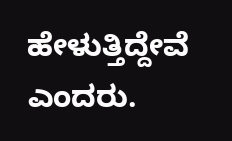ಹೇಳುತ್ತಿದ್ದೇವೆ ಎಂದರು.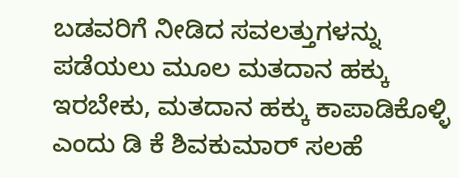ಬಡವರಿಗೆ ನೀಡಿದ ಸವಲತ್ತುಗಳನ್ನು ಪಡೆಯಲು ಮೂಲ ಮತದಾನ ಹಕ್ಕು ಇರಬೇಕು, ಮತದಾನ ಹಕ್ಕು ಕಾಪಾಡಿಕೊಳ್ಳಿ ಎಂದು ಡಿ ಕೆ ಶಿವಕುಮಾರ್ ಸಲಹೆ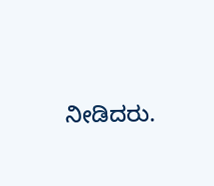ನೀಡಿದರು.